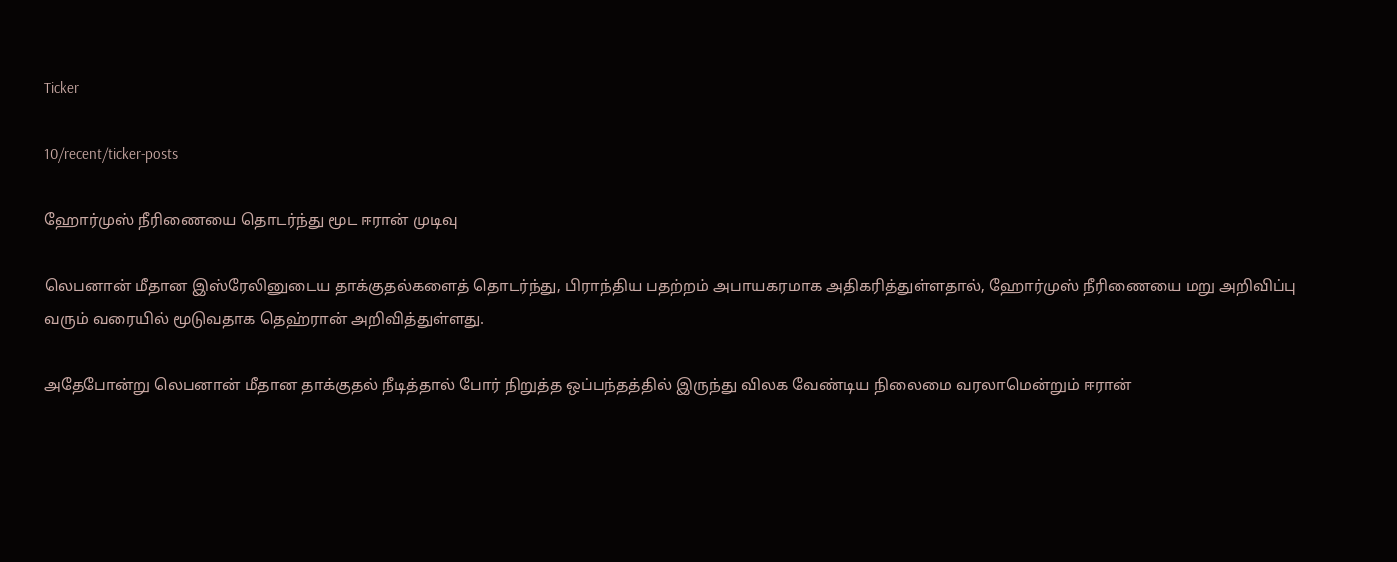Ticker

10/recent/ticker-posts

ஹோர்முஸ் நீரிணையை தொடர்ந்து மூட ஈரான் முடிவு

லெபனான் மீதான இஸ்ரேலினுடைய தாக்குதல்களைத் தொடர்ந்து, பிராந்திய பதற்றம் அபாயகரமாக அதிகரித்துள்ளதால், ஹோர்முஸ் நீரிணையை மறு அறிவிப்பு வரும் வரையில் மூடுவதாக தெஹ்ரான் அறிவித்துள்ளது.

அதேபோன்று லெபனான் மீதான தாக்குதல் நீடித்தால் போர் நிறுத்த ஒப்பந்தத்தில் இருந்து விலக வேண்டிய நிலைமை வரலாமென்றும் ஈரான்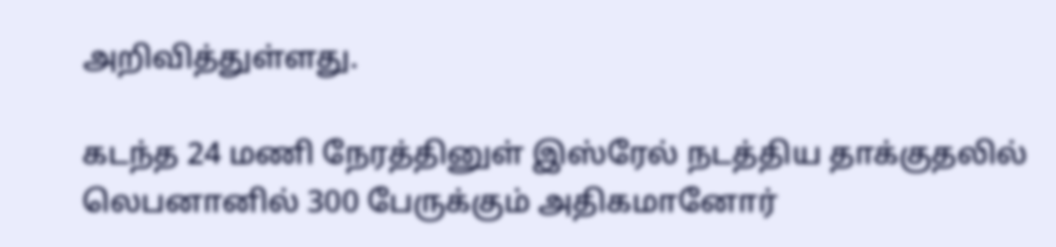அறிவித்துள்ளது.

கடந்த 24 மணி நேரத்தினுள் இஸ்ரேல் நடத்திய தாக்குதலில் லெபனானில் 300 பேருக்கும் அதிகமானோர்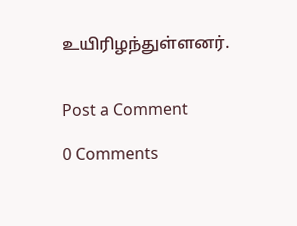உயிரிழந்துள்ளனர்.


Post a Comment

0 Comments